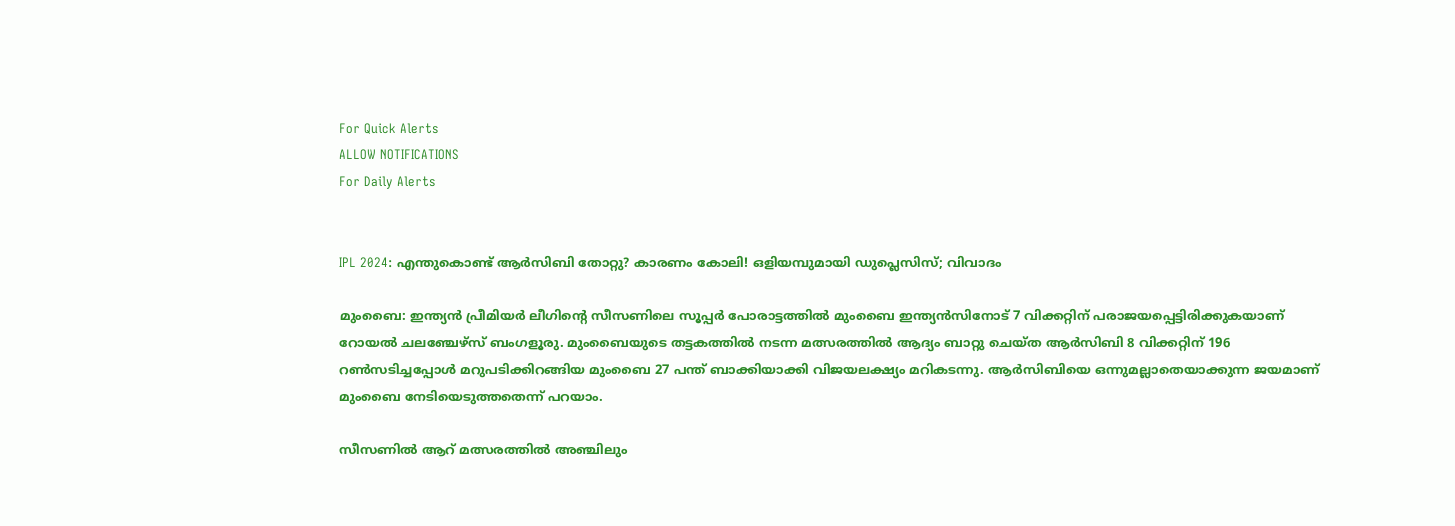For Quick Alerts
ALLOW NOTIFICATIONS
For Daily Alerts


IPL 2024: എന്തുകൊണ്ട് ആര്‍സിബി തോറ്റു? കാരണം കോലി! ഒളിയമ്പുമായി ഡുപ്ലെസിസ്; വിവാദം

മുംബൈ: ഇന്ത്യന്‍ പ്രീമിയര്‍ ലീഗിന്റെ സീസണിലെ സൂപ്പര്‍ പോരാട്ടത്തില്‍ മുംബൈ ഇന്ത്യന്‍സിനോട് 7 വിക്കറ്റിന് പരാജയപ്പെട്ടിരിക്കുകയാണ് റോയല്‍ ചലഞ്ചേഴ്‌സ് ബംഗളൂരു. മുംബൈയുടെ തട്ടകത്തില്‍ നടന്ന മത്സരത്തില്‍ ആദ്യം ബാറ്റു ചെയ്ത ആര്‍സിബി 8 വിക്കറ്റിന് 196 റണ്‍സടിച്ചപ്പോള്‍ മറുപടിക്കിറങ്ങിയ മുംബൈ 27 പന്ത് ബാക്കിയാക്കി വിജയലക്ഷ്യം മറികടന്നു. ആര്‍സിബിയെ ഒന്നുമല്ലാതെയാക്കുന്ന ജയമാണ് മുംബൈ നേടിയെടുത്തതെന്ന് പറയാം.

സീസണില്‍ ആറ് മത്സരത്തില്‍ അഞ്ചിലും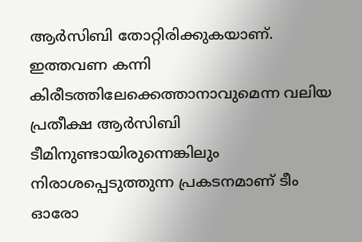ആര്‍സിബി തോറ്റിരിക്കുകയാണ്. ഇത്തവണ കന്നി കിരീടത്തിലേക്കെത്താനാവുമെന്ന വലിയ പ്രതീക്ഷ ആര്‍സിബി ടീമിനുണ്ടായിരുന്നെങ്കിലും നിരാശപ്പെടുത്തുന്ന പ്രകടനമാണ് ടീം ഓരോ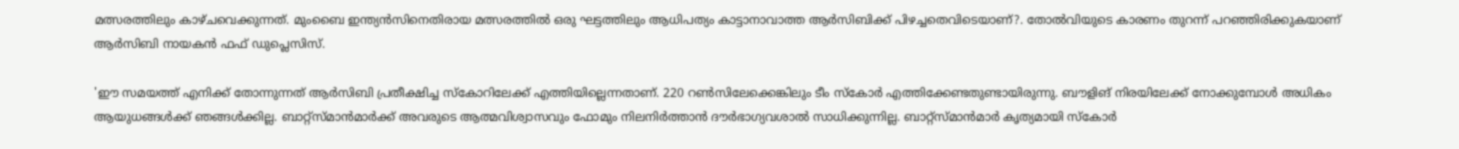മത്സരത്തിലും കാഴ്ചവെക്കുന്നത്. മുംബൈ ഇന്ത്യന്‍സിനെതിരായ മത്സരത്തില്‍ ഒരു ഘട്ടത്തിലും ആധിപത്യം കാട്ടാനാവാത്ത ആര്‍സിബിക്ക് പിഴച്ചതെവിടെയാണ്?. തോല്‍വിയുടെ കാരണം തുറന്ന് പറഞ്ഞിരിക്കുകയാണ് ആര്‍സിബി നായകന്‍ ഫഫ് ഡുപ്ലെസിസ്.

'ഈ സമയത്ത് എനിക്ക് തോന്നുന്നത് ആര്‍സിബി പ്രതീക്ഷിച്ച സ്‌കോറിലേക്ക് എത്തിയില്ലെന്നതാണ്. 220 റണ്‍സിലേക്കെങ്കിലും ടീം സ്‌കോര്‍ എത്തിക്കേണ്ടതുണ്ടായിരുന്നു. ബൗളിങ് നിരയിലേക്ക് നോക്കുമ്പോള്‍ അധികം ആയുധങ്ങള്‍ക്ക് ഞങ്ങള്‍ക്കില്ല. ബാറ്റ്‌സ്മാന്‍മാര്‍ക്ക് അവരുടെ ആത്മവിശ്വാസവും ഫോമും നിലനിര്‍ത്താന്‍ ദൗര്‍ഭാഗ്യവശാല്‍ സാധിക്കുന്നില്ല. ബാറ്റ്‌സ്മാന്‍മാര്‍ കൃത്യമായി സ്‌കോര്‍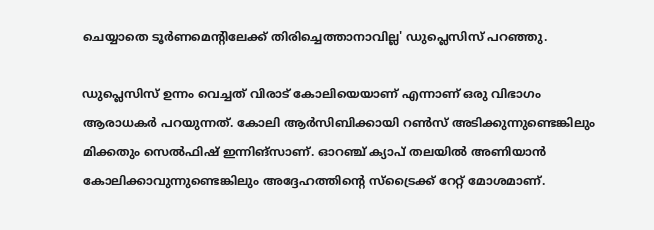ചെയ്യാതെ ടൂര്‍ണമെന്റിലേക്ക് തിരിച്ചെത്താനാവില്ല' ഡുപ്ലെസിസ് പറഞ്ഞു.

ഡുപ്ലെസിസ് ഉന്നം വെച്ചത് വിരാട് കോലിയെയാണ് എന്നാണ് ഒരു വിഭാഗം ആരാധകര്‍ പറയുന്നത്. കോലി ആര്‍സിബിക്കായി റണ്‍സ് അടിക്കുന്നുണ്ടെങ്കിലും മിക്കതും സെല്‍ഫിഷ് ഇന്നിങ്‌സാണ്. ഓറഞ്ച് ക്യാപ് തലയില്‍ അണിയാന്‍ കോലിക്കാവുന്നുണ്ടെങ്കിലും അദ്ദേഹത്തിന്റെ സ്‌ട്രൈക്ക് റേറ്റ് മോശമാണ്.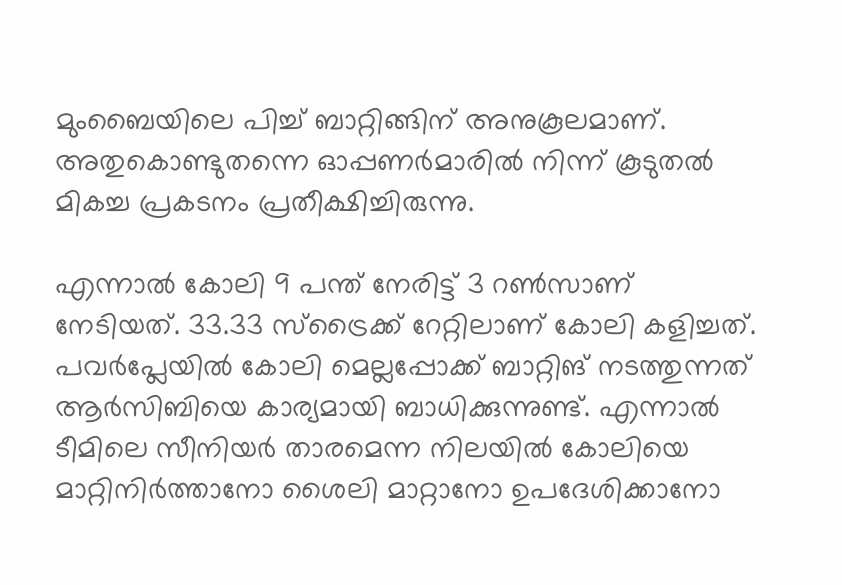മുംബൈയിലെ പിച്ച് ബാറ്റിങ്ങിന് അനുകൂലമാണ്. അതുകൊണ്ടുതന്നെ ഓപ്പണര്‍മാരില്‍ നിന്ന് കൂടുതല്‍ മികച്ച പ്രകടനം പ്രതീക്ഷിച്ചിരുന്നു.

എന്നാല്‍ കോലി 9 പന്ത് നേരിട്ട് 3 റണ്‍സാണ് നേടിയത്. 33.33 സ്‌ട്രൈക്ക് റേറ്റിലാണ് കോലി കളിച്ചത്. പവര്‍പ്ലേയില്‍ കോലി മെല്ലപ്പോക്ക് ബാറ്റിങ് നടത്തുന്നത് ആര്‍സിബിയെ കാര്യമായി ബാധിക്കുന്നുണ്ട്. എന്നാല്‍ ടീമിലെ സീനിയര്‍ താരമെന്ന നിലയില്‍ കോലിയെ മാറ്റിനിര്‍ത്താനോ ശൈലി മാറ്റാനോ ഉപദേശിക്കാനോ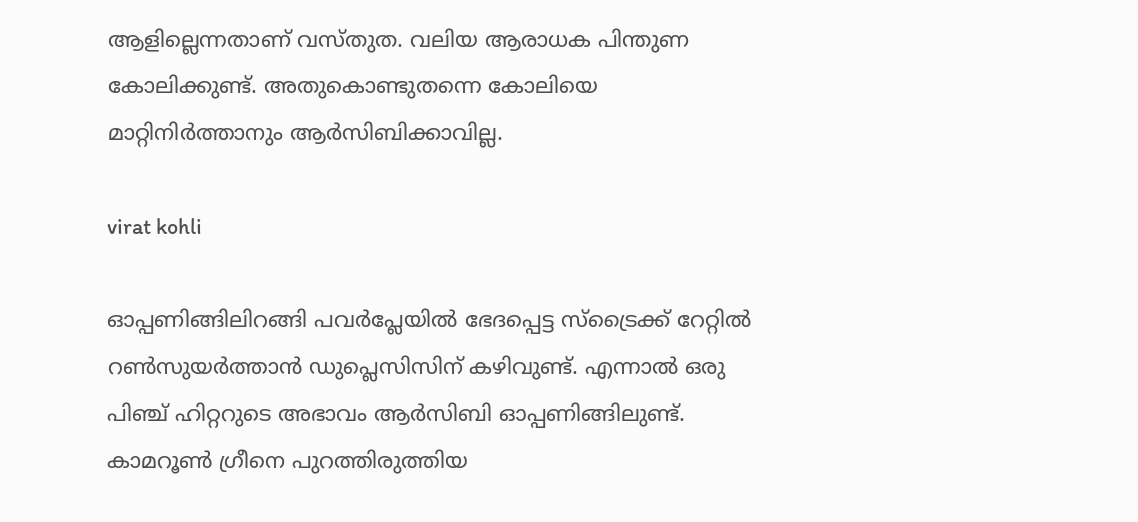ആളില്ലെന്നതാണ് വസ്തുത. വലിയ ആരാധക പിന്തുണ കോലിക്കുണ്ട്. അതുകൊണ്ടുതന്നെ കോലിയെ മാറ്റിനിര്‍ത്താനും ആര്‍സിബിക്കാവില്ല.

virat kohli

ഓപ്പണിങ്ങിലിറങ്ങി പവര്‍പ്ലേയില്‍ ഭേദപ്പെട്ട സ്‌ട്രൈക്ക് റേറ്റില്‍ റണ്‍സുയര്‍ത്താന്‍ ഡുപ്ലെസിസിന് കഴിവുണ്ട്. എന്നാല്‍ ഒരു പിഞ്ച് ഹിറ്ററുടെ അഭാവം ആര്‍സിബി ഓപ്പണിങ്ങിലുണ്ട്. കാമറൂണ്‍ ഗ്രീനെ പുറത്തിരുത്തിയ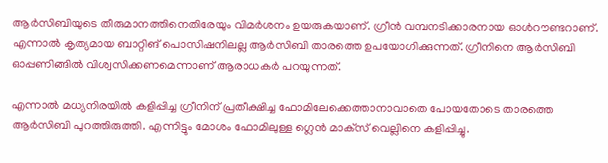ആര്‍സിബിയുടെ തീരുമാനത്തിനെതിരേയും വിമര്‍ശനം ഉയരുകയാണ്. ഗ്രീന്‍ വമ്പനടിക്കാരനായ ഓള്‍റൗണ്ടറാണ്. എന്നാല്‍ കൃത്യമായ ബാറ്റിങ് പൊസിഷനിലല്ല ആര്‍സിബി താരത്തെ ഉപയോഗിക്കുന്നത്. ഗ്രീനിനെ ആര്‍സിബി ഓപ്പണിങ്ങില്‍ വിശ്വസിക്കണമെന്നാണ് ആരാധകര്‍ പറയുന്നത്.

എന്നാല്‍ മധ്യനിരയില്‍ കളിപ്പിച്ച ഗ്രീനിന് പ്രതീക്ഷിച്ച ഫോമിലേക്കെത്താനാവാതെ പോയതോടെ താരത്തെ ആര്‍സിബി പുറത്തിരുത്തി. എന്നിട്ടും മോശം ഫോമിലുള്ള ഗ്ലെന്‍ മാക്‌സ് വെല്ലിനെ കളിപ്പിച്ചു.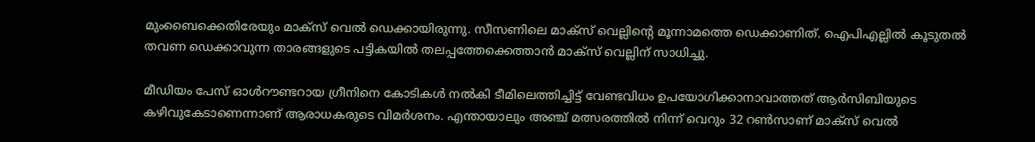മുംബൈക്കെതിരേയും മാക്‌സ് വെല്‍ ഡെക്കായിരുന്നു. സീസണിലെ മാക്‌സ് വെല്ലിന്റെ മൂന്നാമത്തെ ഡെക്കാണിത്. ഐപിഎല്ലില്‍ കൂടുതല്‍ തവണ ഡെക്കാവുന്ന താരങ്ങളുടെ പട്ടികയില്‍ തലപ്പത്തേക്കെത്താന്‍ മാക്‌സ് വെല്ലിന് സാധിച്ചു.

മീഡിയം പേസ് ഓള്‍റൗണ്ടറായ ഗ്രീനിനെ കോടികള്‍ നല്‍കി ടീമിലെത്തിച്ചിട്ട് വേണ്ടവിധം ഉപയോഗിക്കാനാവാത്തത് ആര്‍സിബിയുടെ കഴിവുകേടാണെന്നാണ് ആരാധകരുടെ വിമര്‍ശനം. എന്തായാലും അഞ്ച് മത്സരത്തില്‍ നിന്ന് വെറും 32 റണ്‍സാണ് മാക്‌സ് വെല്‍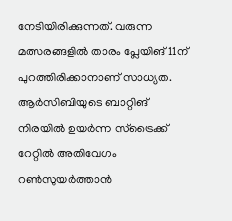നേടിയിരിക്കുന്നത്. വരുന്ന മത്സരങ്ങളില്‍ താരം പ്ലേയിങ് 11ന് പുറത്തിരിക്കാനാണ് സാധ്യത. ആര്‍സിബിയുടെ ബാറ്റിങ് നിരയില്‍ ഉയര്‍ന്ന സ്‌ട്രൈക്ക് റേറ്റില്‍ അതിവേഗം റണ്‍സുയര്‍ത്താന്‍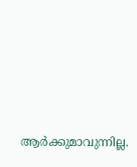ആര്‍ക്കുമാവുന്നില്ല.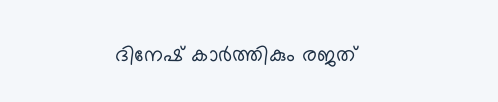ദിനേഷ് കാര്‍ത്തികും രജത്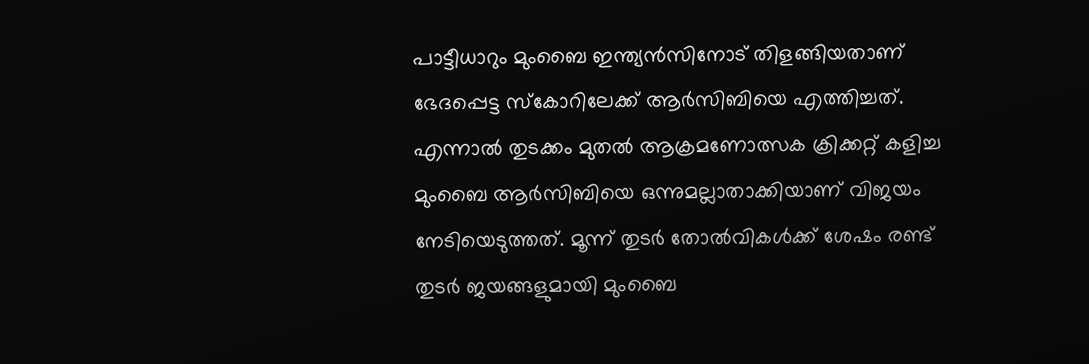പാട്ടീധാറും മുംബൈ ഇന്ത്യന്‍സിനോട് തിളങ്ങിയതാണ് ഭേദപ്പെട്ട സ്‌കോറിലേക്ക് ആര്‍സിബിയെ എത്തിച്ചത്. എന്നാല്‍ തുടക്കം മുതല്‍ ആക്രമണോത്സക ക്രിക്കറ്റ് കളിച്ച മുംബൈ ആര്‍സിബിയെ ഒന്നുമല്ലാതാക്കിയാണ് വിജയം നേടിയെടുത്തത്. മൂന്ന് തുടര്‍ തോല്‍വികള്‍ക്ക് ശേഷം രണ്ട് തുടര്‍ ജയങ്ങളുമായി മുംബൈ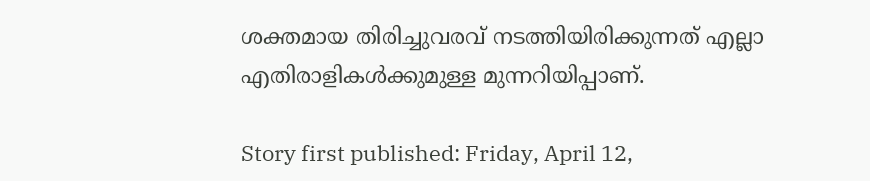ശക്തമായ തിരിച്ചുവരവ് നടത്തിയിരിക്കുന്നത് എല്ലാ എതിരാളികള്‍ക്കുമുള്ള മുന്നറിയിപ്പാണ്.

Story first published: Friday, April 12,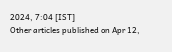2024, 7:04 [IST]
Other articles published on Apr 12,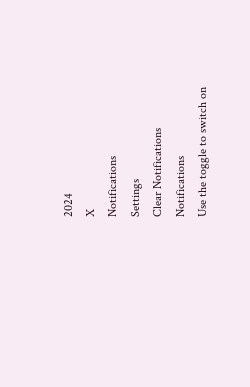2024
X
Notifications
Settings
Clear Notifications
Notifications
Use the toggle to switch on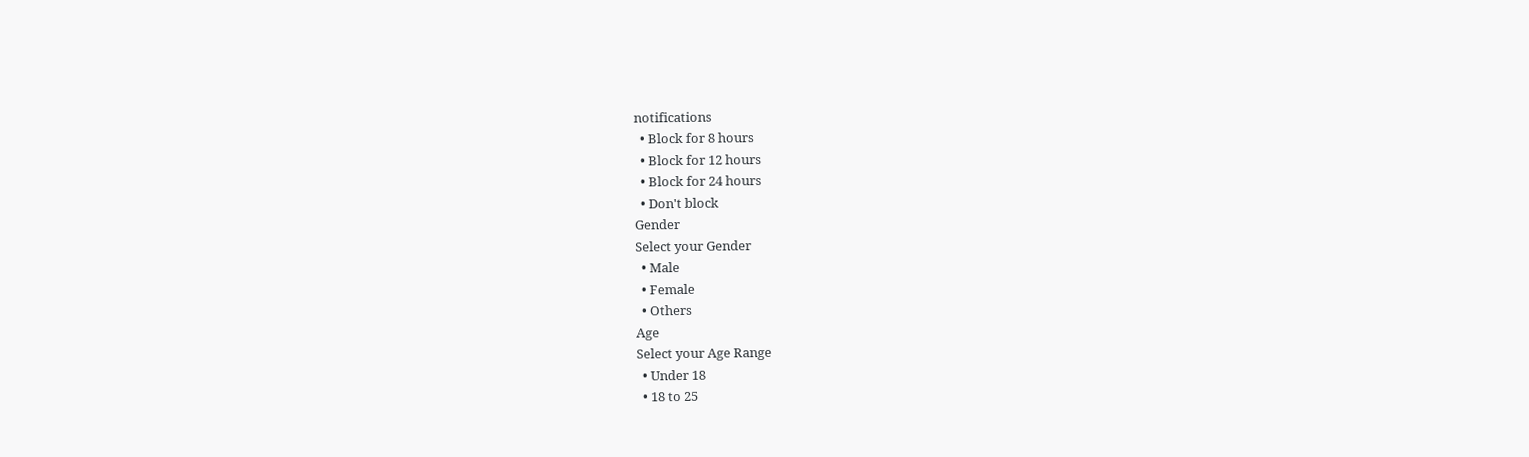notifications
  • Block for 8 hours
  • Block for 12 hours
  • Block for 24 hours
  • Don't block
Gender
Select your Gender
  • Male
  • Female
  • Others
Age
Select your Age Range
  • Under 18
  • 18 to 25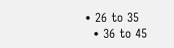• 26 to 35
  • 36 to 45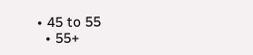• 45 to 55
  • 55+